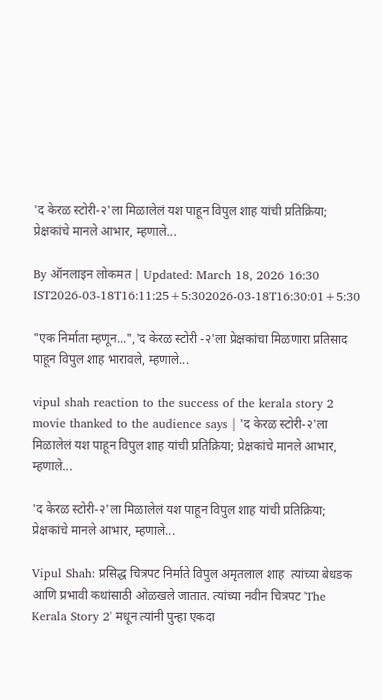'द केरळ स्टोरी-२'ला मिळालेलं यश पाहून विपुल शाह यांची प्रतिक्रिया; प्रेक्षकांचे मानले आभार, म्हणाले...

By ऑनलाइन लोकमत | Updated: March 18, 2026 16:30 IST2026-03-18T16:11:25+5:302026-03-18T16:30:01+5:30

"एक निर्माता म्हणून...",'द केरळ स्टोरी -२'ला प्रेक्षकांचा मिळणारा प्रतिसाद पाहून विपुल शाह भारावले, म्हणाले...

vipul shah reaction to the success of the kerala story 2 movie thanked to the audience says | 'द केरळ स्टोरी-२'ला मिळालेलं यश पाहून विपुल शाह यांची प्रतिक्रिया; प्रेक्षकांचे मानले आभार, म्हणाले...

'द केरळ स्टोरी-२'ला मिळालेलं यश पाहून विपुल शाह यांची प्रतिक्रिया; प्रेक्षकांचे मानले आभार, म्हणाले...

Vipul Shah: प्रसिद्ध चित्रपट निर्माते विपुल अमृतलाल शाह  त्यांच्या बेधडक आणि प्रभावी कथांसाठी ओळखले जातात. त्यांच्या नवीन चित्रपट 'The Kerala Story 2' मधून त्यांनी पुन्हा एकदा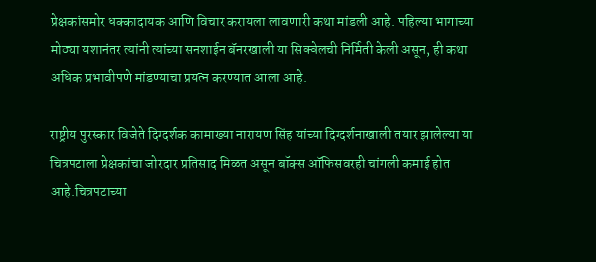प्रेक्षकांसमोर धक्कादायक आणि विचार करायला लावणारी कथा मांडली आहे. पहिल्या भागाच्या मोठ्या यशानंतर त्यांनी त्यांच्या सनशाईन बॅनरखाली या सिक्वेलची निर्मिती केली असून, ही कथा अधिक प्रभावीपणे मांडण्याचा प्रयत्न करण्यात आला आहे.

राष्ट्रीय पुरस्कार विजेते दिग्दर्शक कामाख्या नारायण सिंह यांच्या दिग्दर्शनाखाली तयार झालेल्या या चित्रपटाला प्रेक्षकांचा जोरदार प्रतिसाद मिळत असून बॉक्स ऑफिसवरही चांगली कमाई होत आहे.चित्रपटाच्या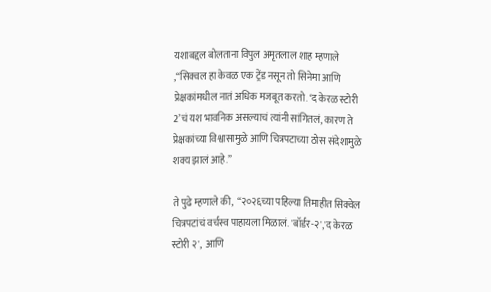यशाबद्दल बोलताना विपुल अमृतलाल शाह म्हणाले ,“सिक्वल हा केवळ एक ट्रेंड नसून तो सिनेमा आणि प्रेक्षकांमधील नातं अधिक मजबूत करतो. ‘द केरळ स्टोरी 2’चं यश भावनिक असल्याचं त्यांनी सांगितलं, कारण ते प्रेक्षकांच्या विश्वासामुळे आणि चित्रपटाच्या ठोस संदेशामुळे शक्य झालं आहे.”

ते पुढे म्हणाले की,  “२०२६च्या पहिल्या तिमाहीत सिक्वेल चित्रपटांचं वर्चस्व पाहायला मिळालं. 'बॉर्डर-२','द केरळ स्टोरी २',  आणि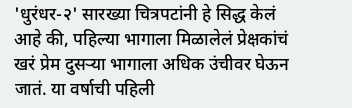'धुरंधर-२' सारख्या चित्रपटांनी हे सिद्ध केलं आहे की, पहिल्या भागाला मिळालेलं प्रेक्षकांचं खरं प्रेम दुसऱ्या भागाला अधिक उंचीवर घेऊन जातं. या वर्षाची पहिली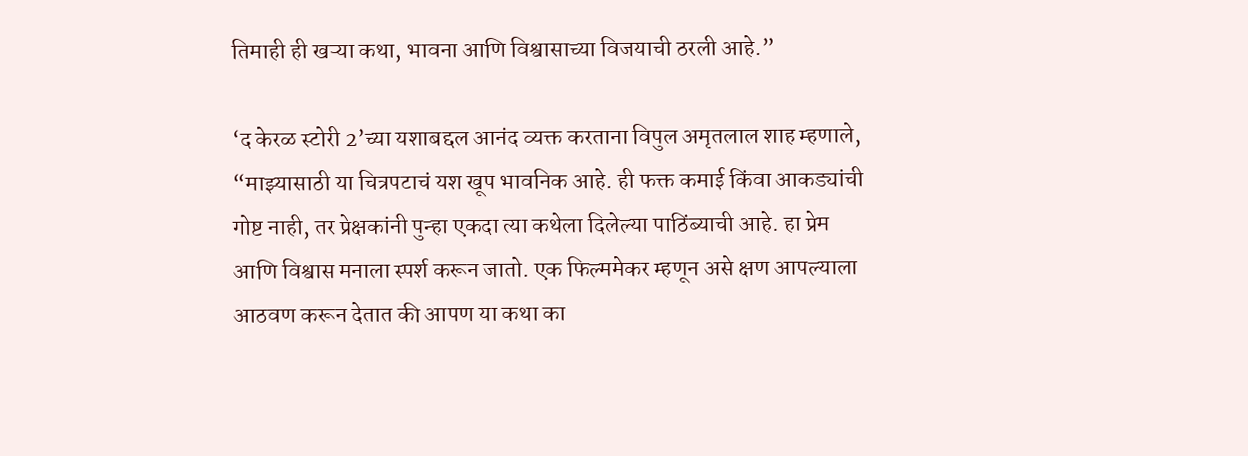तिमाही ही खऱ्या कथा, भावना आणि विश्वासाच्या विजयाची ठरली आहे.”

‘द केरळ स्टोरी 2’च्या यशाबद्दल आनंद व्यक्त करताना विपुल अमृतलाल शाह म्हणाले, “माझ्यासाठी या चित्रपटाचं यश खूप भावनिक आहे. ही फक्त कमाई किंवा आकड्यांची गोष्ट नाही, तर प्रेक्षकांनी पुन्हा एकदा त्या कथेला दिलेल्या पाठिंब्याची आहे. हा प्रेम आणि विश्वास मनाला स्पर्श करून जातो. एक फिल्ममेकर म्हणून असे क्षण आपल्याला आठवण करून देतात की आपण या कथा का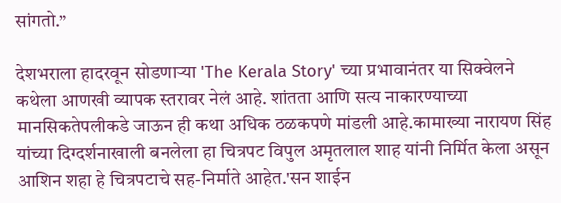सांगतो.”

देशभराला हादरवून सोडणाऱ्या 'The Kerala Story' च्या प्रभावानंतर या सिक्वेलने कथेला आणखी व्यापक स्तरावर नेलं आहे. शांतता आणि सत्य नाकारण्याच्या मानसिकतेपलीकडे जाऊन ही कथा अधिक ठळकपणे मांडली आहे.कामाख्या नारायण सिंह यांच्या दिग्दर्शनाखाली बनलेला हा चित्रपट विपुल अमृतलाल शाह यांनी निर्मित केला असून आशिन शहा हे चित्रपटाचे सह-निर्माते आहेत.'सन शाईन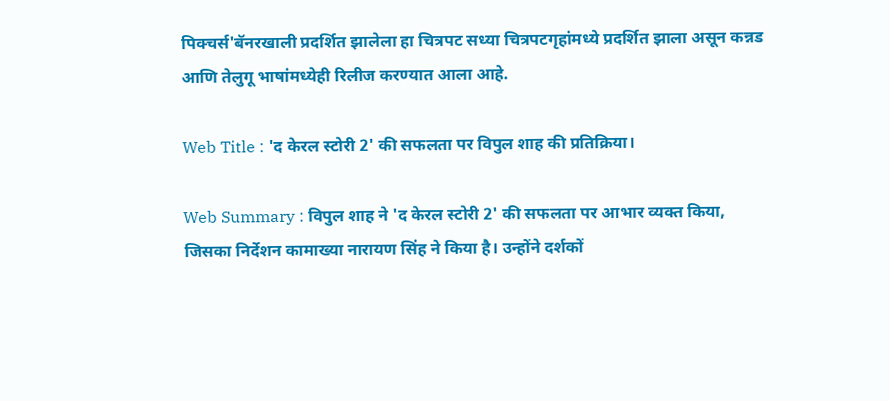पिक्चर्स'बॅनरखाली प्रदर्शित झालेला हा चित्रपट सध्या चित्रपटगृहांमध्ये प्रदर्शित झाला असून कन्नड आणि तेलुगू भाषांमध्येही रिलीज करण्यात आला आहे.

Web Title : 'द केरल स्टोरी 2' की सफलता पर विपुल शाह की प्रतिक्रिया।

Web Summary : विपुल शाह ने 'द केरल स्टोरी 2' की सफलता पर आभार व्यक्त किया, जिसका निर्देशन कामाख्या नारायण सिंह ने किया है। उन्होंने दर्शकों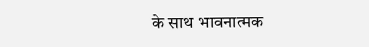के साथ भावनात्मक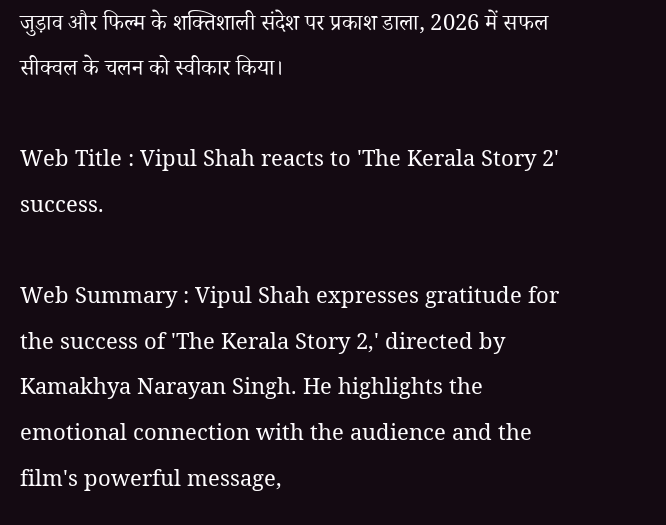जुड़ाव और फिल्म के शक्तिशाली संदेश पर प्रकाश डाला, 2026 में सफल सीक्वल के चलन को स्वीकार किया।

Web Title : Vipul Shah reacts to 'The Kerala Story 2' success.

Web Summary : Vipul Shah expresses gratitude for the success of 'The Kerala Story 2,' directed by Kamakhya Narayan Singh. He highlights the emotional connection with the audience and the film's powerful message,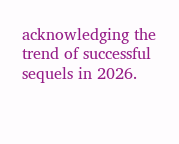acknowledging the trend of successful sequels in 2026.